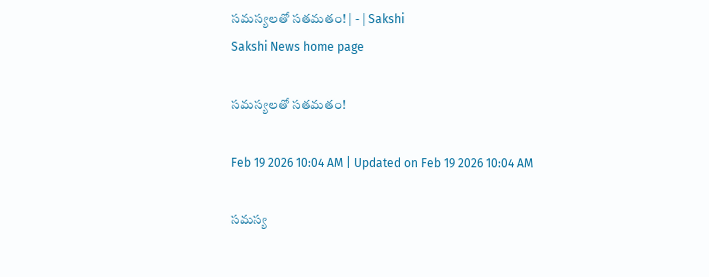సమస్యలతో సతమతం! | - | Sakshi
Sakshi News home page

సమస్యలతో సతమతం!

Feb 19 2026 10:04 AM | Updated on Feb 19 2026 10:04 AM

సమస్య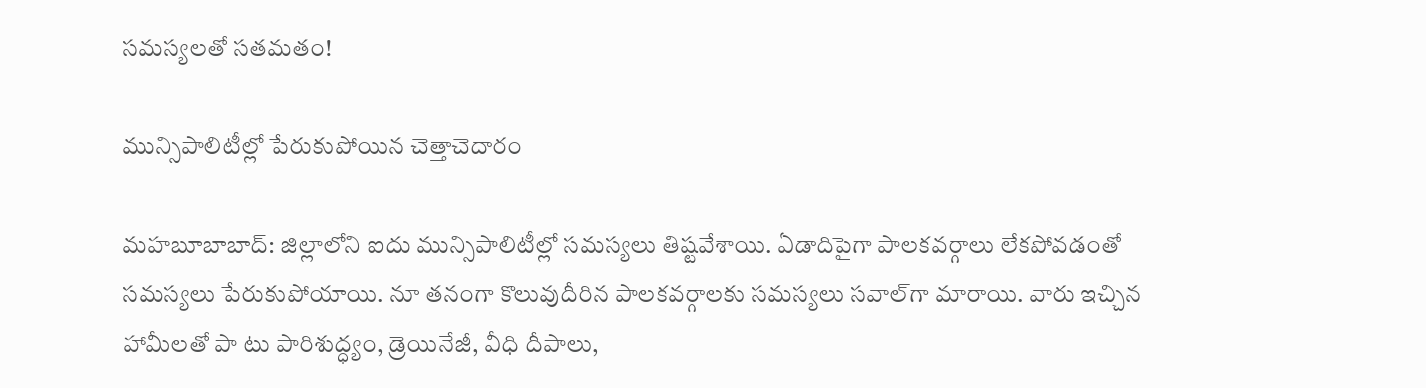సమస్యలతో సతమతం!

మున్సిపాలిటీల్లో పేరుకుపోయిన చెత్తాచెదారం

మహబూబాబాద్‌: జిల్లాలోని ఐదు మున్సిపాలిటీల్లో సమస్యలు తిష్టవేశాయి. ఏడాదిపైగా పాలకవర్గాలు లేకపోవడంతో సమస్యలు పేరుకుపోయాయి. నూ తనంగా కొలువుదీరిన పాలకవర్గాలకు సమస్యలు సవాల్‌గా మారాయి. వారు ఇచ్చిన హామీలతో పా టు పారిశుద్ధ్యం, డ్రెయినేజీ, వీధి దీపాలు,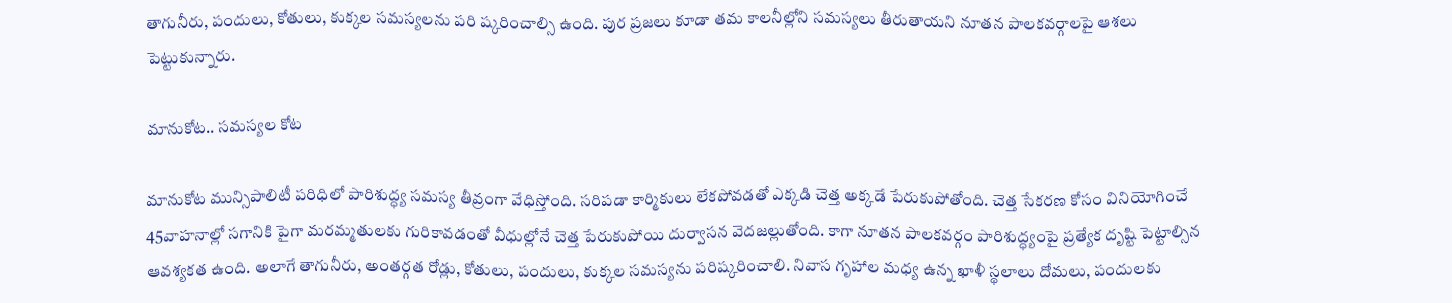తాగునీరు, పందులు, కోతులు, కుక్కల సమస్యలను పరి ష్కరించాల్సి ఉంది. పుర ప్రజలు కూడా తమ కాలనీల్లోని సమస్యలు తీరుతాయని నూతన పాలకవర్గాలపై ఆశలు పెట్టుకున్నారు.

మానుకోట.. సమస్యల కోట

మానుకోట మున్సిపాలిటీ పరిధిలో పారిశుద్ధ్య సమస్య తీవ్రంగా వేధిస్తోంది. సరిపడా కార్మికులు లేకపోవడతో ఎక్కడి చెత్త అక్కడే పేరుకుపోతోంది. చెత్త సేకరణ కోసం వినియోగించే 45వాహనాల్లో సగానికి పైగా మరమ్మతులకు గురికావడంతో వీధుల్లోనే చెత్త పేరుకుపోయి దుర్వాసన వెదజల్లుతోంది. కాగా నూతన పాలకవర్గం పారిశుద్ధ్యంపై ప్రత్యేక దృష్టి పెట్టాల్సిన ఆవశ్యకత ఉంది. అలాగే తాగునీరు, అంతర్గత రోడ్లు, కోతులు, పందులు, కుక్కల సమస్యను పరిష్కరించాలి. నివాస గృహాల మధ్య ఉన్న ఖాళీ స్థలాలు దోమలు, పందులకు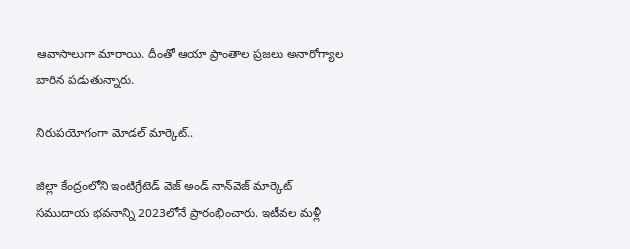ఆవాసాలుగా మారాయి. దీంతో ఆయా ప్రాంతాల ప్రజలు అనారోగ్యాల బారిన పడుతున్నారు.

నిరుపయోగంగా మోడల్‌ మార్కెట్‌..

జిల్లా కేంద్రంలోని ఇంటిగ్రేటెడ్‌ వెజ్‌ అండ్‌ నాన్‌వెజ్‌ మార్కెట్‌ సముదాయ భవనాన్ని 2023లోనే ప్రారంభించారు. ఇటీవల మళ్లీ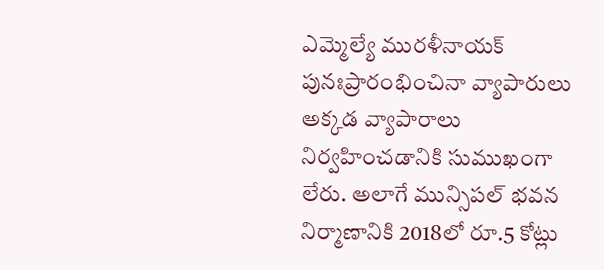ఎమ్మెల్యే మురళీనాయక్‌ పునఃప్రారంభించినా వ్యాపారులు అక్కడ వ్యాపారాలు నిర్వహించడానికి సుముఖంగా లేరు. అలాగే మున్సిపల్‌ భవన నిర్మాణానికి 2018లో రూ.5 కోట్లు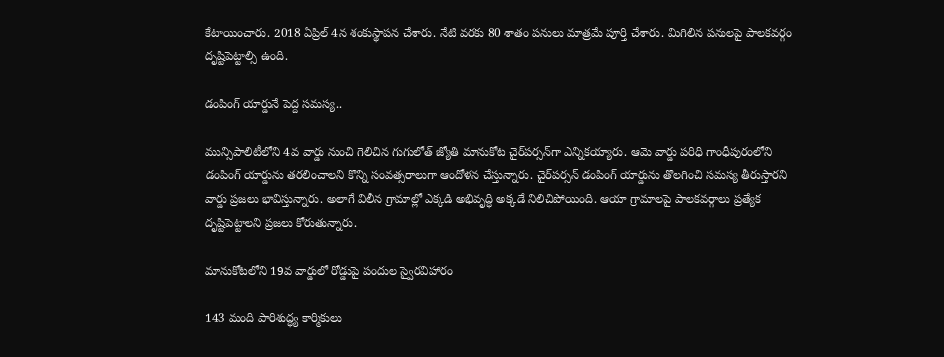కేటాయించారు. 2018 ఏప్రిల్‌ 4న శంకుస్థాపన చేశారు. నేటి వరకు 80 శాతం పనులు మాత్రమే పూర్తి చేశారు. మిగిలిన పనులపై పాలకవర్గం దృష్టిపెట్టాల్సి ఉంది.

డంపింగ్‌ యార్డునే పెద్ద సమస్య..

మున్సిపాలిటీలోని 4వ వార్డు నుంచి గెలిచిన గుగులోత్‌ జ్యోతి మానుకోట చైర్‌పర్సన్‌గా ఎన్నికయ్యారు. ఆమె వార్డు పరిధి గాంధీపురంలోని డంపింగ్‌ యార్డును తరలించాలని కొన్ని సంవత్సరాలుగా ఆందోళన చేస్తున్నారు. చైర్‌పర్సన్‌ డంపింగ్‌ యార్డును తొలగించి సమస్య తీరుస్తారని వార్డు ప్రజలు భావిస్తున్నారు. అలాగే విలీన గ్రామాల్లో ఎక్కడి అభివృద్ధి అక్కడే నిలిచిపోయింది. ఆయా గ్రామాలపై పాలకవర్గాలు ప్రత్యేక దృష్టిపెట్టాలని ప్రజలు కోరుతున్నారు.

మానుకోటలోని 19వ వార్డులో రోడ్డుపై పందుల స్వైరవిహారం

143 మంది పారిశుద్ధ్య కార్మికులు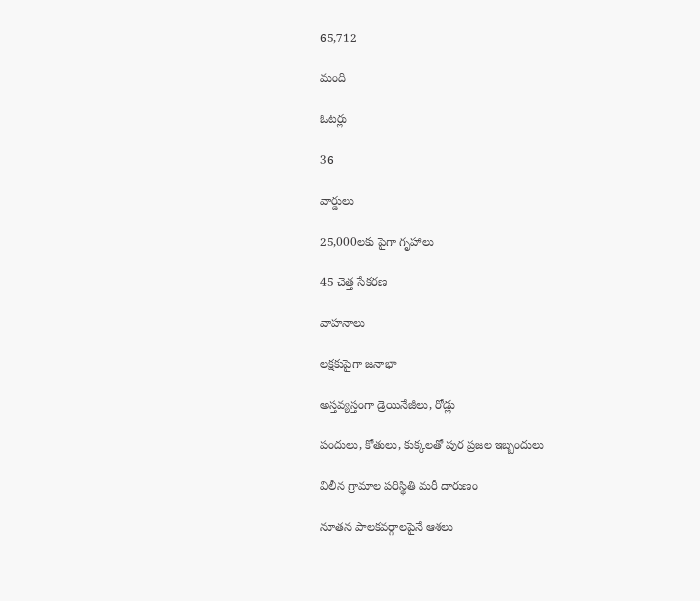65,712

మంది

ఓటర్లు

36

వార్డులు

25,000లకు పైగా గృహాలు

45 చెత్త సేకరణ

వాహనాలు

లక్షకుపైగా జనాభా

అస్తవ్యస్తంగా డ్రెయినేజీలు, రోడ్లు

పందులు, కోతులు, కుక్కలతో పుర ప్రజల ఇబ్బందులు

విలీన గ్రామాల పరిస్థితి మరీ దారుణం

నూతన పాలకవర్గాలపైనే ఆశలు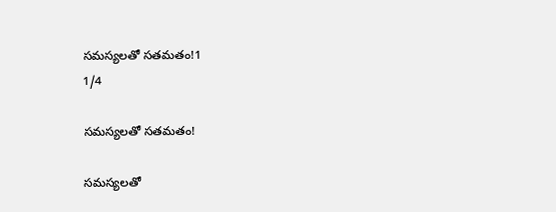సమస్యలతో సతమతం!1
1/4

సమస్యలతో సతమతం!

సమస్యలతో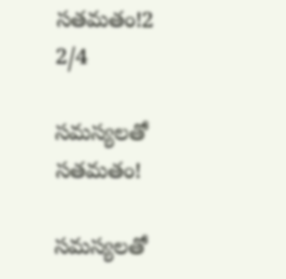సతమతం!2
2/4

సమస్యలతో సతమతం!

సమస్యలతో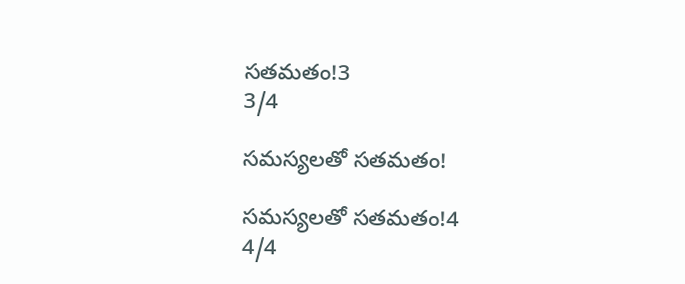సతమతం!3
3/4

సమస్యలతో సతమతం!

సమస్యలతో సతమతం!4
4/4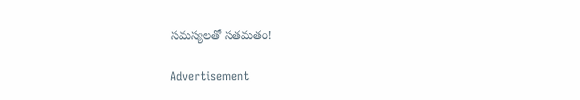సమస్యలతో సతమతం!

Advertisement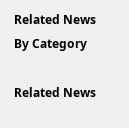Related News By Category

Related News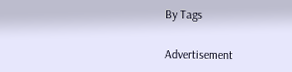By Tags

Advertisement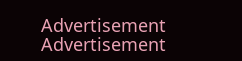Advertisement
Advertisement